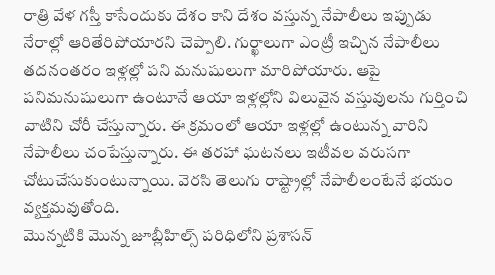రాత్రి వేళ గస్తీ కాసేందుకు దేశం కాని దేశం వస్తున్న నేపాలీలు ఇప్పుడు నేరాల్లో ఆరితేరిపోయారని చెప్పాలి. గుర్ఖాలుగా ఎంట్రీ ఇచ్చిన నేపాలీలు తదనంతరం ఇళ్లల్లో పని మనుషులుగా మారిపోయారు. ఆపై పనిమనుషులుగా ఉంటూనే ఆయా ఇళ్లల్లోని విలువైన వస్తువులను గుర్తించి వాటిని చోరీ చేస్తున్నారు. ఈ క్రమంలో ఆయా ఇళ్లల్లో ఉంటున్న వారిని నేపాలీలు చంపేస్తున్నారు. ఈ తరహా ఘటనలు ఇటీవల వరుసగా చోటుచేసుకుంటున్నాయి. వెరసి తెలుగు రాష్ట్రాల్లో నేపాలీలంటేనే భయం వ్యక్తమవుతోంది.
మొన్నటికి మొన్న జూబ్లీహిల్స్ పరిధిలోని ప్రశాసన్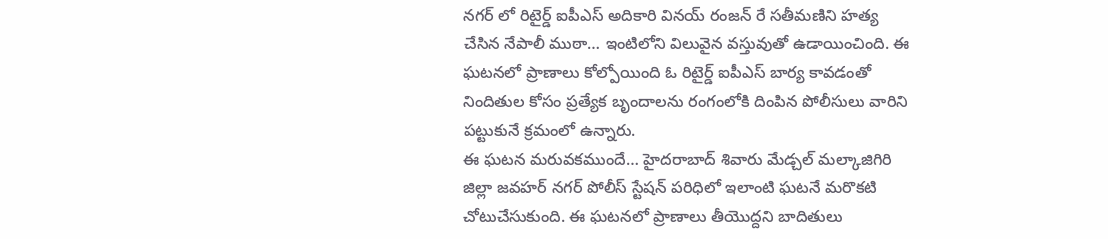నగర్ లో రిటైర్డ్ ఐపీఎస్ అదికారి వినయ్ రంజన్ రే సతీమణిని హత్య చేసిన నేపాలీ ముఠా… ఇంటిలోని విలువైన వస్తువుతో ఉడాయించింది. ఈ ఘటనలో ప్రాణాలు కోల్పోయింది ఓ రిటైర్డ్ ఐపీఎస్ బార్య కావడంతో నిందితుల కోసం ప్రత్యేక బృందాలను రంగంలోకి దింపిన పోలీసులు వారిని పట్టుకునే క్రమంలో ఉన్నారు.
ఈ ఘటన మరువకముందే… హైదరాబాద్ శివారు మేడ్చల్ మల్కాజిగిరి జిల్లా జవహర్ నగర్ పోలీస్ స్టేషన్ పరిధిలో ఇలాంటి ఘటనే మరొకటి చోటుచేసుకుంది. ఈ ఘటనలో ప్రాణాలు తీయొద్దని బాదితులు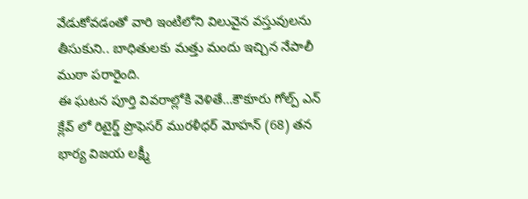వేడుకోవడంతో వారి ఇంటిలోని విలువైన వస్తువులను తీసుకుని.. బాధితులకు మత్తు మందు ఇచ్చిన నేపాలీ ముఠా పరారైంది.
ఈ ఘటన పూర్తి వివరాల్లోకి వెళితే…కౌకూరు గోల్ప్ ఎన్ క్లేవ్ లో రిటైర్డ్ ప్రొఫెసర్ మురళీధర్ మోహన్ (68) తన భార్య విజయ లక్ష్మీ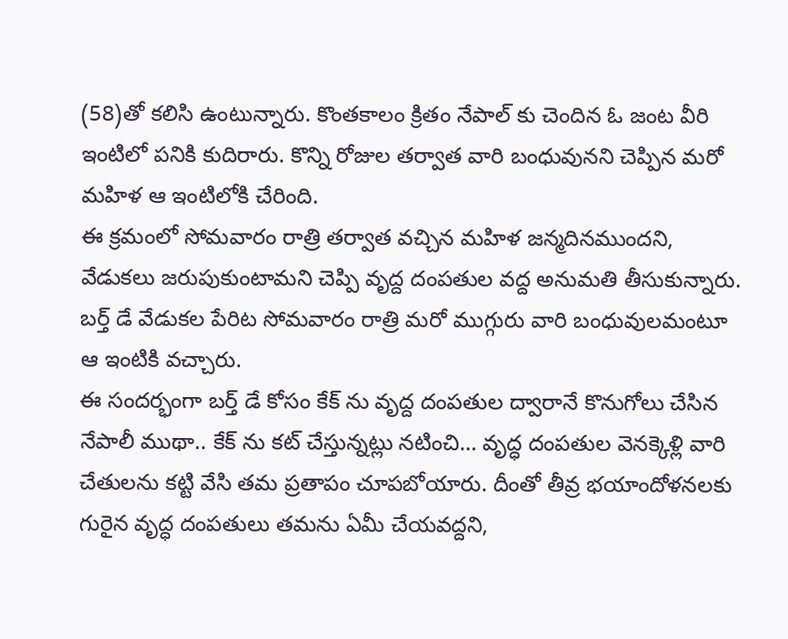(58)తో కలిసి ఉంటున్నారు. కొంతకాలం క్రితం నేపాల్ కు చెందిన ఓ జంట వీరి ఇంటిలో పనికి కుదిరారు. కొన్ని రోజుల తర్వాత వారి బంధువునని చెప్పిన మరో మహిళ ఆ ఇంటిలోకి చేరింది.
ఈ క్రమంలో సోమవారం రాత్రి తర్వాత వచ్చిన మహిళ జన్మదినముందని, వేడుకలు జరుపుకుంటామని చెప్పి వృద్ద దంపతుల వద్ద అనుమతి తీసుకున్నారు. బర్త్ డే వేడుకల పేరిట సోమవారం రాత్రి మరో ముగ్గురు వారి బంధువులమంటూ ఆ ఇంటికి వచ్చారు.
ఈ సందర్భంగా బర్త్ డే కోసం కేక్ ను వృద్ద దంపతుల ద్వారానే కొనుగోలు చేసిన నేపాలీ ముథా.. కేక్ ను కట్ చేస్తున్నట్లు నటించి… వృద్ధ దంపతుల వెనక్కెళ్లి వారి చేతులను కట్టి వేసి తమ ప్రతాపం చూపబోయారు. దీంతో తీవ్ర భయాందోళనలకు గురైన వృద్ధ దంపతులు తమను ఏమీ చేయవద్దని,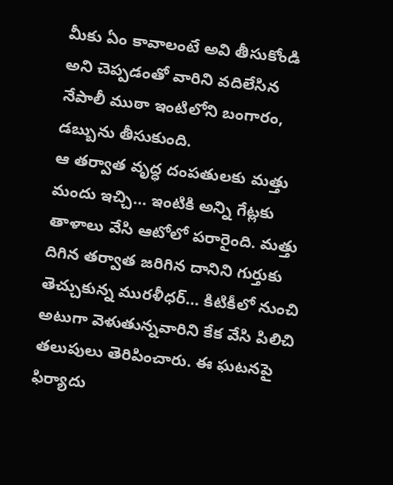మీకు ఏం కావాలంటే అవి తీసుకోండి అని చెప్పడంతో వారిని వదిలేసిన నేపాలీ ముఠా ఇంటిలోని బంగారం, డబ్బును తీసుకుంది.
ఆ తర్వాత వృద్ధ దంపతులకు మత్తు మందు ఇచ్చి… ఇంటికి అన్ని గేట్లకు తాళాలు వేసి ఆటోలో పరారైంది. మత్తు దిగిన తర్వాత జరిగిన దానిని గుర్తుకు తెచ్చుకున్న మురళీధర్… కిటికీలో నుంచి అటుగా వెళుతున్నవారిని కేక వేసి పిలిచి తలుపులు తెరిపించారు. ఈ ఘటనపై ఫిర్యాదు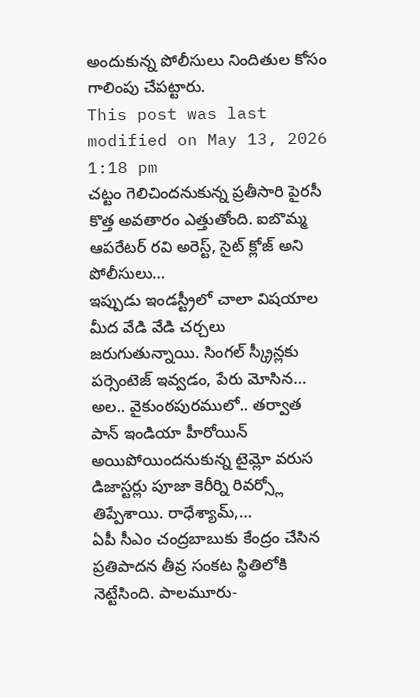అందుకున్న పోలీసులు నిందితుల కోసం గాలింపు చేపట్టారు.
This post was last modified on May 13, 2026 1:18 pm
చట్టం గెలిచిందనుకున్న ప్రతీసారి పైరసీ కొత్త అవతారం ఎత్తుతోంది. ఐబొమ్మ ఆపరేటర్ రవి అరెస్ట్, సైట్ క్లోజ్ అని పోలీసులు…
ఇప్పుడు ఇండస్ట్రీలో చాలా విషయాల మీద వేడి వేడి చర్చలు జరుగుతున్నాయి. సింగల్ స్క్రీన్లకు పర్సెంటెజ్ ఇవ్వడం, పేరు మోసిన…
అల.. వైకుంఠపురములో.. తర్వాత పాన్ ఇండియా హీరోయిన్ అయిపోయిందనుకున్న టైమ్లో వరుస డిజాస్టర్లు పూజా కెరీర్ని రివర్స్లో తిప్పేశాయి. రాధేశ్యామ్,…
ఏపీ సీఎం చంద్రబాబుకు కేంద్రం చేసిన ప్రతిపాదన తీవ్ర సంకట స్థితిలోకి నెట్టేసింది. పాలమూరు-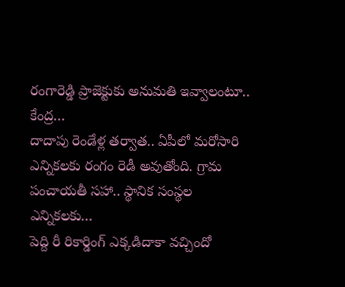రంగారెడ్డి ప్రాజెక్టుకు అనుమతి ఇవ్వాలంటూ.. కేంద్ర…
దాదాపు రెండేళ్ల తర్వాత.. ఏపీలో మరోసారి ఎన్నికలకు రంగం రెడీ అవుతోంది. గ్రామ పంచాయతీ సహా.. స్థానిక సంస్థల ఎన్నికలకు…
పెద్ది రీ రికార్డింగ్ ఎక్కడిదాకా వచ్చిందో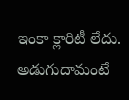ఇంకా క్లారిటీ లేదు. అడుగుదామంటే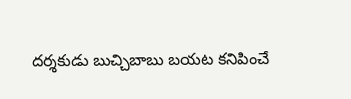దర్శకుడు బుచ్చిబాబు బయట కనిపించే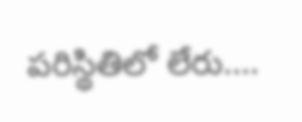పరిస్థితిలో లేరు.…